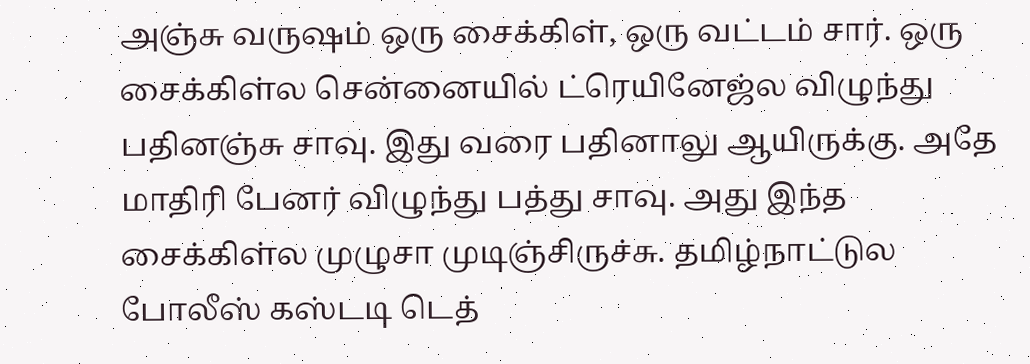அஞ்சு வருஷம் ஒரு சைக்கிள், ஒரு வட்டம் சார். ஒரு சைக்கிள்ல சென்னையில் ட்ரெயினேஜ்ல விழுந்து பதினஞ்சு சாவு. இது வரை பதினாலு ஆயிருக்கு. அதே மாதிரி பேனர் விழுந்து பத்து சாவு. அது இந்த சைக்கிள்ல முழுசா முடிஞ்சிருச்சு. தமிழ்நாட்டுல போலீஸ் கஸ்டடி டெத்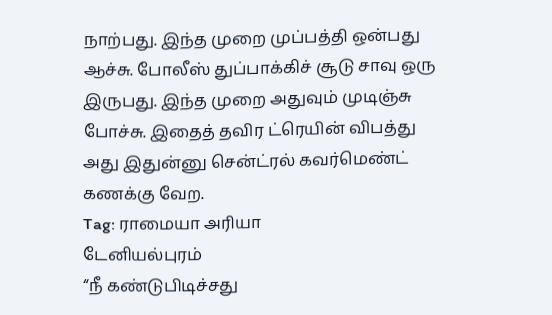நாற்பது. இந்த முறை முப்பத்தி ஒன்பது ஆச்சு. போலீஸ் துப்பாக்கிச் சூடு சாவு ஒரு இருபது. இந்த முறை அதுவும் முடிஞ்சு போச்சு. இதைத் தவிர ட்ரெயின் விபத்து அது இதுன்னு சென்ட்ரல் கவர்மெண்ட் கணக்கு வேற.
Tag: ராமையா அரியா
டேனியல்புரம்
“நீ கண்டுபிடிச்சது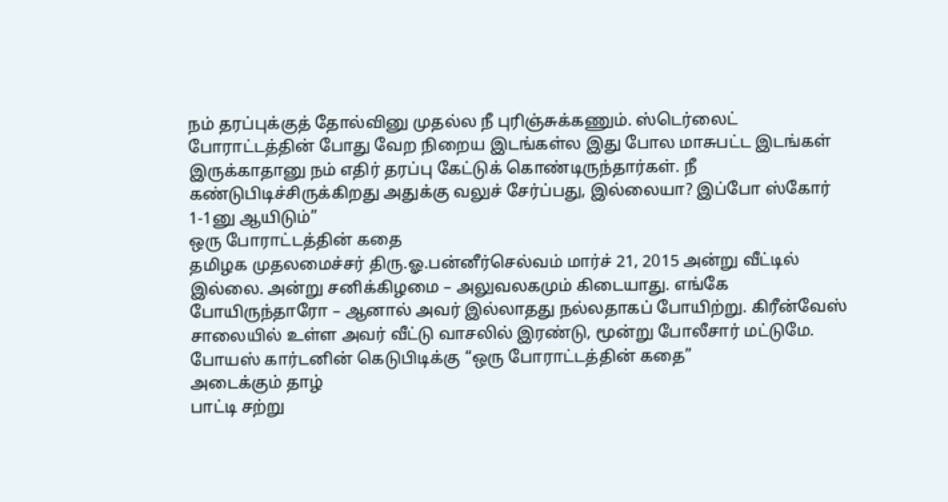நம் தரப்புக்குத் தோல்வினு முதல்ல நீ புரிஞ்சுக்கணும். ஸ்டெர்லைட் போராட்டத்தின் போது வேற நிறைய இடங்கள்ல இது போல மாசுபட்ட இடங்கள் இருக்காதானு நம் எதிர் தரப்பு கேட்டுக் கொண்டிருந்தார்கள். நீ கண்டுபிடிச்சிருக்கிறது அதுக்கு வலுச் சேர்ப்பது, இல்லையா? இப்போ ஸ்கோர் 1-1னு ஆயிடும்”
ஒரு போராட்டத்தின் கதை
தமிழக முதலமைச்சர் திரு.ஓ.பன்னீர்செல்வம் மார்ச் 21, 2015 அன்று வீட்டில் இல்லை. அன்று சனிக்கிழமை – அலுவலகமும் கிடையாது. எங்கே போயிருந்தாரோ – ஆனால் அவர் இல்லாதது நல்லதாகப் போயிற்று. கிரீன்வேஸ் சாலையில் உள்ள அவர் வீட்டு வாசலில் இரண்டு, மூன்று போலீசார் மட்டுமே. போயஸ் கார்டனின் கெடுபிடிக்கு “ஒரு போராட்டத்தின் கதை”
அடைக்கும் தாழ்
பாட்டி சற்று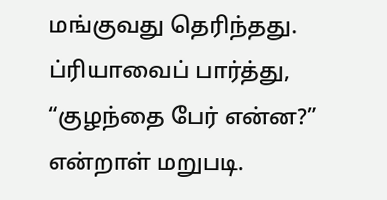மங்குவது தெரிந்தது. ப்ரியாவைப் பார்த்து, “குழந்தை பேர் என்ன?” என்றாள் மறுபடி.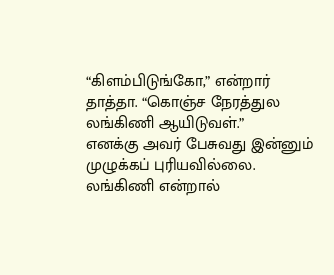“கிளம்பிடுங்கோ,” என்றார் தாத்தா. “கொஞ்ச நேரத்துல லங்கிணி ஆயிடுவள்.”
எனக்கு அவர் பேசுவது இன்னும் முழுக்கப் புரியவில்லை. லங்கிணி என்றால்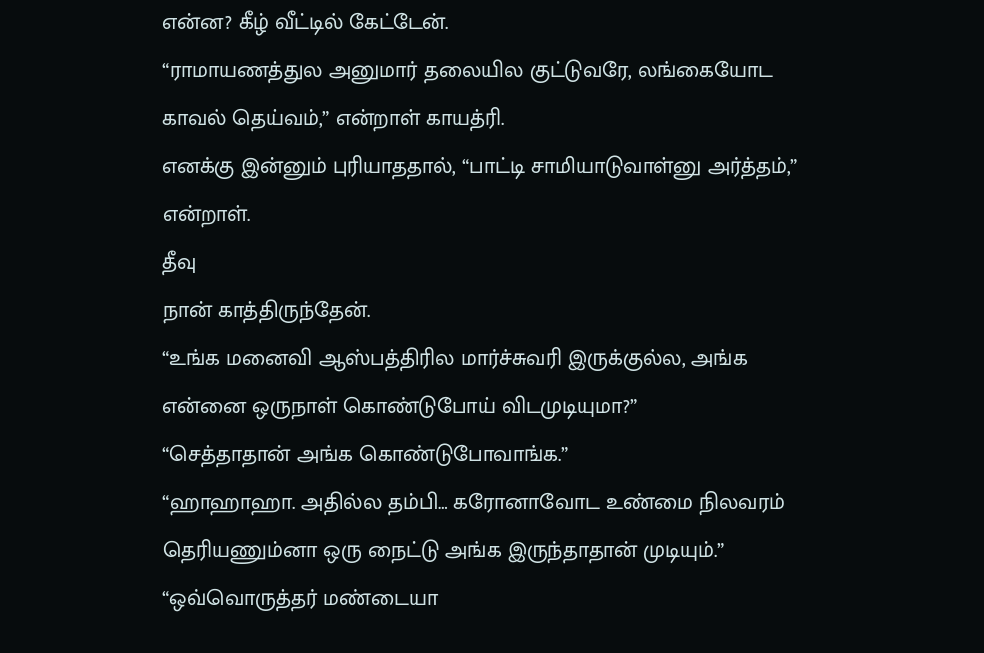என்ன? கீழ் வீட்டில் கேட்டேன்.
“ராமாயணத்துல அனுமார் தலையில குட்டுவரே, லங்கையோட காவல் தெய்வம்,” என்றாள் காயத்ரி.
எனக்கு இன்னும் புரியாததால், “பாட்டி சாமியாடுவாள்னு அர்த்தம்,” என்றாள்.
தீவு
நான் காத்திருந்தேன்.
“உங்க மனைவி ஆஸ்பத்திரில மார்ச்சுவரி இருக்குல்ல, அங்க என்னை ஒருநாள் கொண்டுபோய் விடமுடியுமா?”
“செத்தாதான் அங்க கொண்டுபோவாங்க.”
“ஹாஹாஹா. அதில்ல தம்பி… கரோனாவோட உண்மை நிலவரம் தெரியணும்னா ஒரு நைட்டு அங்க இருந்தாதான் முடியும்.”
“ஒவ்வொருத்தர் மண்டையா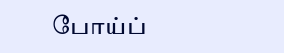போய்ப்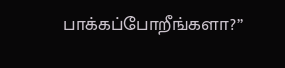பாக்கப்போறீங்களா?”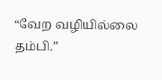“வேற வழியில்லை தம்பி.”